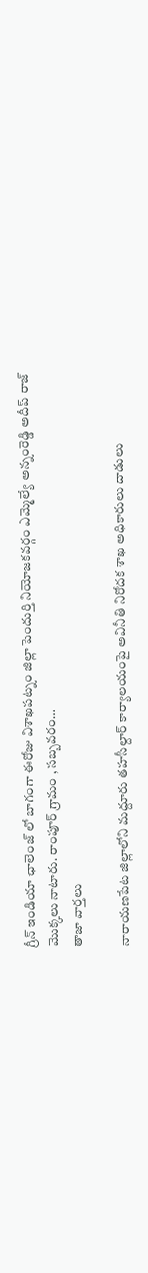గ్రీన్ ఇండియా ఛాలెంజ్ లో బాగంగా ఈరోజు విశాఖపట్నం జిల్లా పెందుర్తి నియోజకవర్గం ఎమ్మెల్యే అన్నంరెడ్డి అదీప్ రాజ్ మొక్కలు నాటారు. రాంపూర్ గ్రామం , సబ్బవరం…
తాజా వార్తలు

నారాయణపేట జిల్లాలోని మద్దూరు తహసీల్దార్ కార్యాలయంపై అవినీతి నిరోదక శాఖ అధికారులు దాడులు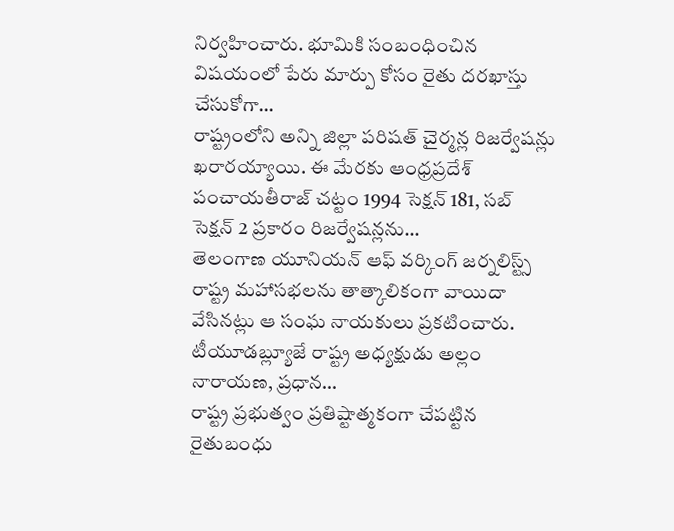నిర్వహించారు. భూమికి సంబంధించిన విషయంలో పేరు మార్పు కోసం రైతు దరఖాస్తు చేసుకోగా…
రాష్ట్రంలోని అన్ని జిల్లా పరిషత్ చైర్మన్ల రిజర్వేషన్లు ఖరారయ్యాయి. ఈ మేరకు ఆంధ్రప్రదేశ్ పంచాయతీరాజ్ చట్టం 1994 సెక్షన్ 181, సబ్ సెక్షన్ 2 ప్రకారం రిజర్వేషన్లను…
తెలంగాణ యూనియన్ ఆఫ్ వర్కింగ్ జర్నలిస్ట్స్ రాష్ట్ర మహాసభలను తాత్కాలికంగా వాయిదా వేసినట్లు ఆ సంఘ నాయకులు ప్రకటించారు. టీయూడబ్ల్యూజే రాష్ట్ర అధ్యక్షుడు అల్లం నారాయణ, ప్రధాన…
రాష్ట్ర ప్రభుత్వం ప్రతిష్టాత్మకంగా చేపట్టిన రైతుబంధు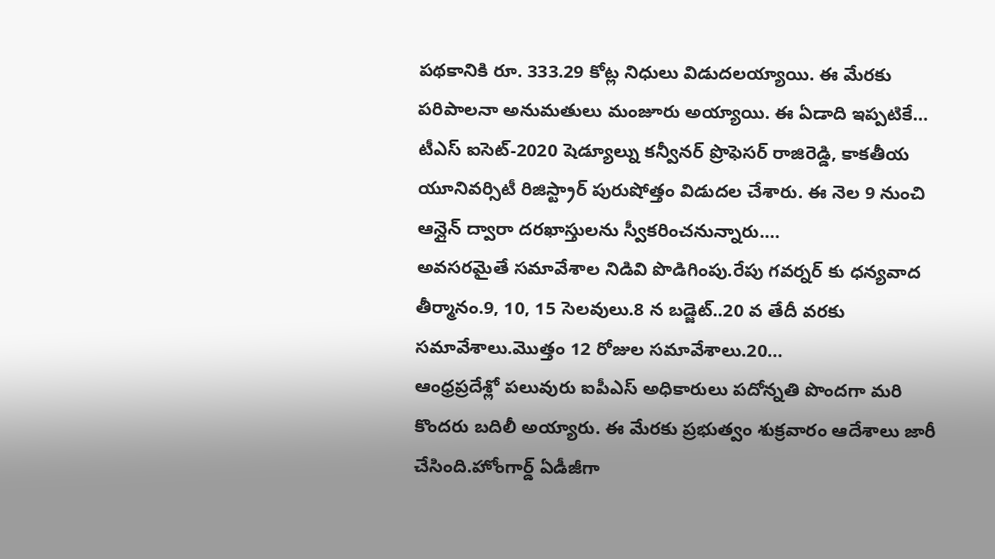పథకానికి రూ. 333.29 కోట్ల నిధులు విడుదలయ్యాయి. ఈ మేరకు పరిపాలనా అనుమతులు మంజూరు అయ్యాయి. ఈ ఏడాది ఇప్పటికే…
టీఎస్ ఐసెట్-2020 షెడ్యూల్ను కన్వీనర్ ప్రొఫెసర్ రాజిరెడ్డి, కాకతీయ యూనివర్సిటీ రిజిస్ట్రార్ పురుషోత్తం విడుదల చేశారు. ఈ నెల 9 నుంచి ఆన్లైన్ ద్వారా దరఖాస్తులను స్వీకరించనున్నారు.…
అవసరమైతే సమావేశాల నిడివి పొడిగింపు.రేపు గవర్నర్ కు ధన్యవాద తీర్మానం.9, 10, 15 సెలవులు.8 న బడ్జెట్..20 వ తేదీ వరకు సమావేశాలు.మొత్తం 12 రోజుల సమావేశాలు.20…
ఆంధ్రప్రదేశ్లో పలువురు ఐపీఎస్ అధికారులు పదోన్నతి పొందగా మరి కొందరు బదిలీ అయ్యారు. ఈ మేరకు ప్రభుత్వం శుక్రవారం ఆదేశాలు జారీ చేసింది.హోంగార్డ్ ఏడీజీగా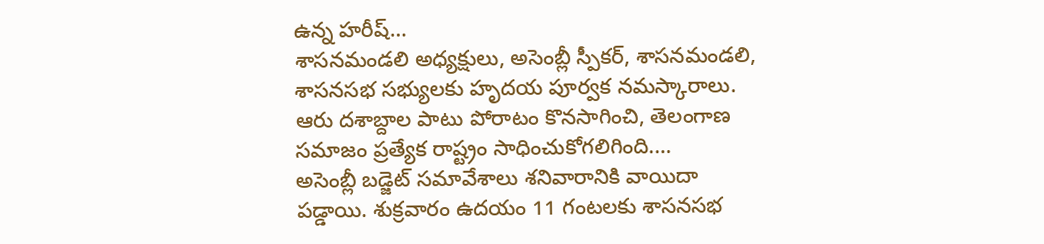ఉన్న హరీష్…
శాసనమండలి అధ్యక్షులు, అసెంబ్లీ స్పీకర్, శాసనమండలి, శాసనసభ సభ్యులకు హృదయ పూర్వక నమస్కారాలు. ఆరు దశాబ్దాల పాటు పోరాటం కొనసాగించి, తెలంగాణ సమాజం ప్రత్యేక రాష్ట్రం సాధించుకోగలిగింది.…
అసెంబ్లీ బడ్జెట్ సమావేశాలు శనివారానికి వాయిదా పడ్డాయి. శుక్రవారం ఉదయం 11 గంటలకు శాసనసభ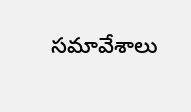సమావేశాలు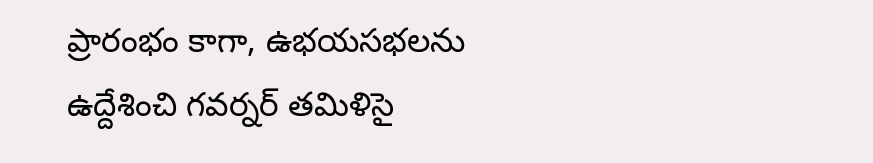ప్రారంభం కాగా, ఉభయసభలను ఉద్దేశించి గవర్నర్ తమిళిసై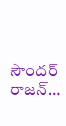సౌందర్ రాజన్…